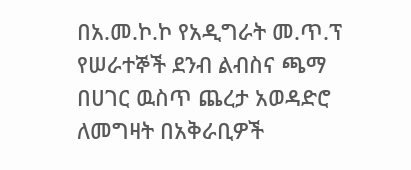በአ.መ.ኮ.ኮ የአዲግራት መ.ጥ.ፕ የሠራተኞች ደንብ ልብስና ጫማ በሀገር ዉስጥ ጨረታ አወዳድሮ ለመግዛት በአቅራቢዎች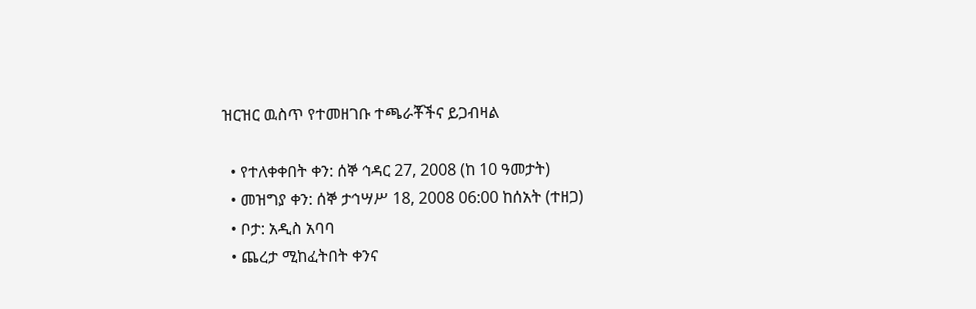ዝርዝር ዉስጥ የተመዘገቡ ተጫራቾችና ይጋብዛል

  • የተለቀቀበት ቀን: ሰኞ ኅዳር 27, 2008 (ከ 10 ዓመታት)
  • መዝግያ ቀን: ሰኞ ታኅሣሥ 18, 2008 06:00 ከሰአት (ተዘጋ)
  • ቦታ: አዲስ አባባ
  • ጨረታ ሚከፈትበት ቀንና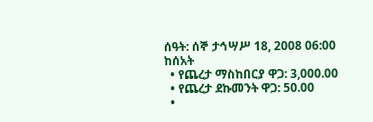ሰዓት: ሰኞ ታኅሣሥ 18, 2008 06:00 ከሰአት
  • የጨረታ ማስከበርያ ዋጋ: 3,000.00
  • የጨረታ ደኩመንት ዋጋ: 50.00
  •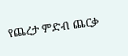የጨረታ ምድብ ጨርቃ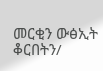መርቂን ውፅኢት ቆርበትን/